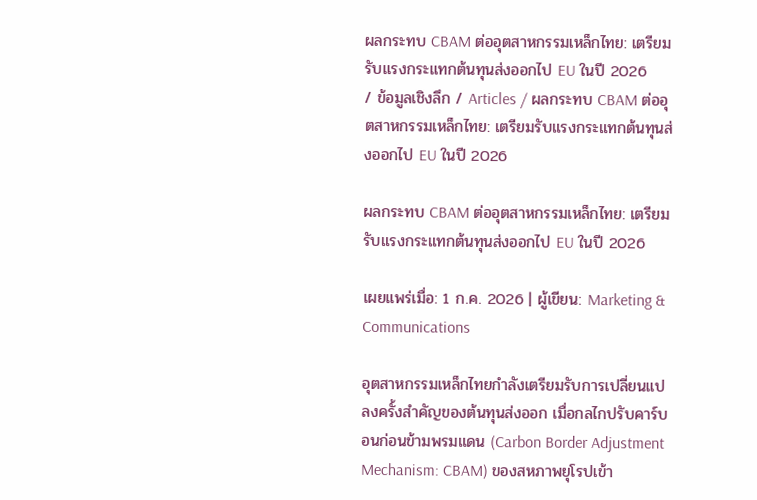ผลกระทบ CBAM ต่ออุตสาหกรรมเหล็กไทย: เตรียมรับแรงกระแทกต้นทุนส่งออกไป EU ในปี 2026
/ ข้อมูลเชิงลึก / Articles / ผลกระทบ CBAM ต่ออุตสาหกรรมเหล็กไทย: เตรียมรับแรงกระแทกต้นทุนส่งออกไป EU ในปี 2026

ผลกระทบ CBAM ต่ออุตสาหกรรมเหล็กไทย: เตรียมรับแรงกระแทกต้นทุนส่งออกไป EU ในปี 2026

เผยแพร่เมื่อ: 1 ก.ค. 2026 | ผู้เขียน: Marketing & Communications

อุตสาหกรรมเหล็กไทยกำลังเตรียมรับการเปลี่ยนแปลงครั้งสำคัญของต้นทุนส่งออก เมื่อกลไกปรับคาร์บอนก่อนข้ามพรมแดน (Carbon Border Adjustment Mechanism: CBAM) ของสหภาพยุโรปเข้า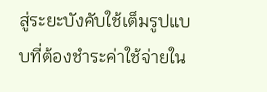สู่ระยะบังคับใช้เต็มรูปแบบที่ต้องชำระค่าใช้จ่ายใน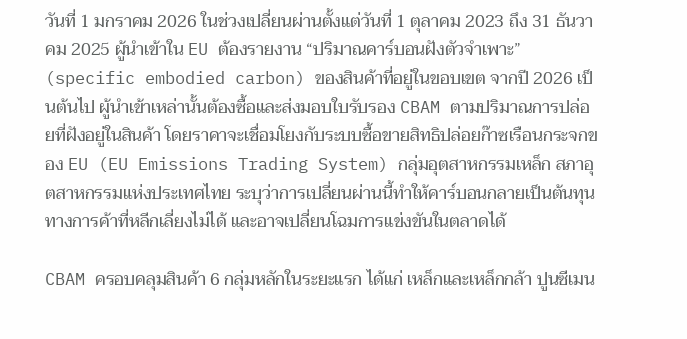วันที่ 1 มกราคม 2026 ในช่วงเปลี่ยนผ่านตั้งแต่วันที่ 1 ตุลาคม 2023 ถึง 31 ธันวาคม 2025 ผู้นำเข้าใน EU ต้องรายงาน “ปริมาณคาร์บอนฝังตัวจำเพาะ” (specific embodied carbon) ของสินค้าที่อยู่ในขอบเขต จากปี 2026 เป็นต้นไป ผู้นำเข้าเหล่านั้นต้องซื้อและส่งมอบใบรับรอง CBAM ตามปริมาณการปล่อยที่ฝังอยู่ในสินค้า โดยราคาจะเชื่อมโยงกับระบบซื้อขายสิทธิปล่อยก๊าซเรือนกระจกของ EU (EU Emissions Trading System) กลุ่มอุตสาหกรรมเหล็ก สภาอุตสาหกรรมแห่งประเทศไทย ระบุว่าการเปลี่ยนผ่านนี้ทำให้คาร์บอนกลายเป็นต้นทุนทางการค้าที่หลีกเลี่ยงไม่ได้ และอาจเปลี่ยนโฉมการแข่งขันในตลาดได้

CBAM ครอบคลุมสินค้า 6 กลุ่มหลักในระยะแรก ได้แก่ เหล็กและเหล็กกล้า ปูนซีเมน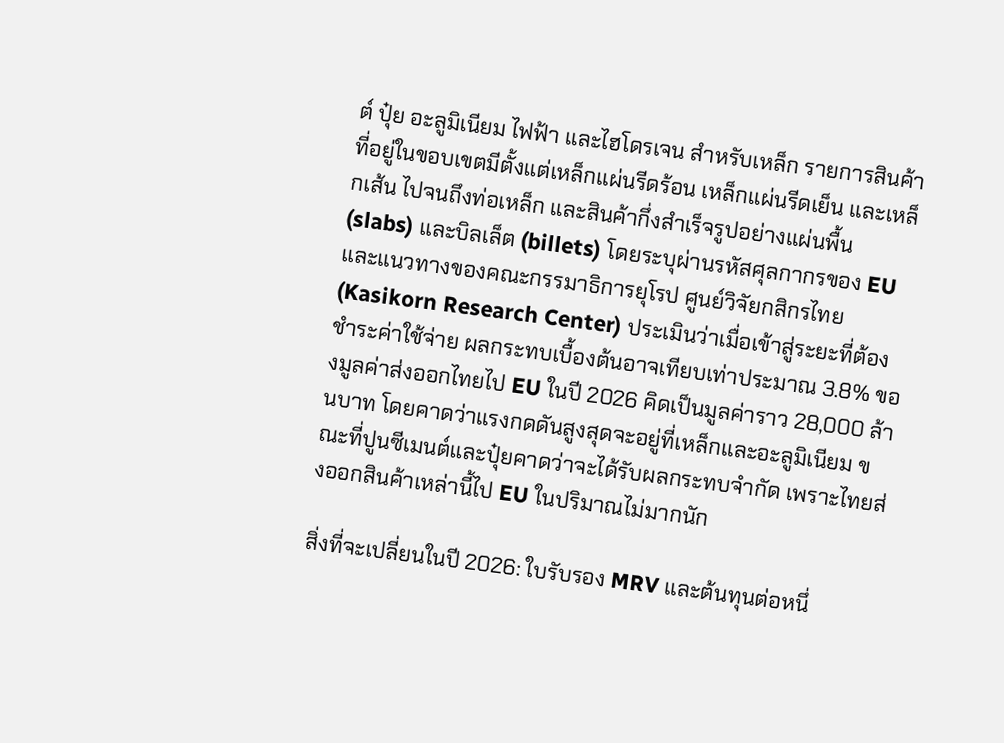ต์ ปุ๋ย อะลูมิเนียม ไฟฟ้า และไฮโดรเจน สำหรับเหล็ก รายการสินค้าที่อยู่ในขอบเขตมีตั้งแต่เหล็กแผ่นรีดร้อน เหล็กแผ่นรีดเย็น และเหล็กเส้น ไปจนถึงท่อเหล็ก และสินค้ากึ่งสำเร็จรูปอย่างแผ่นพื้น (slabs) และบิลเล็ต (billets) โดยระบุผ่านรหัสศุลกากรของ EU และแนวทางของคณะกรรมาธิการยุโรป ศูนย์วิจัยกสิกรไทย (Kasikorn Research Center) ประเมินว่าเมื่อเข้าสู่ระยะที่ต้องชำระค่าใช้จ่าย ผลกระทบเบื้องต้นอาจเทียบเท่าประมาณ 3.8% ของมูลค่าส่งออกไทยไป EU ในปี 2026 คิดเป็นมูลค่าราว 28,000 ล้านบาท โดยคาดว่าแรงกดดันสูงสุดจะอยู่ที่เหล็กและอะลูมิเนียม ขณะที่ปูนซีเมนต์และปุ๋ยคาดว่าจะได้รับผลกระทบจำกัด เพราะไทยส่งออกสินค้าเหล่านี้ไป EU ในปริมาณไม่มากนัก

สิ่งที่จะเปลี่ยนในปี 2026: ใบรับรอง MRV และต้นทุนต่อหนึ่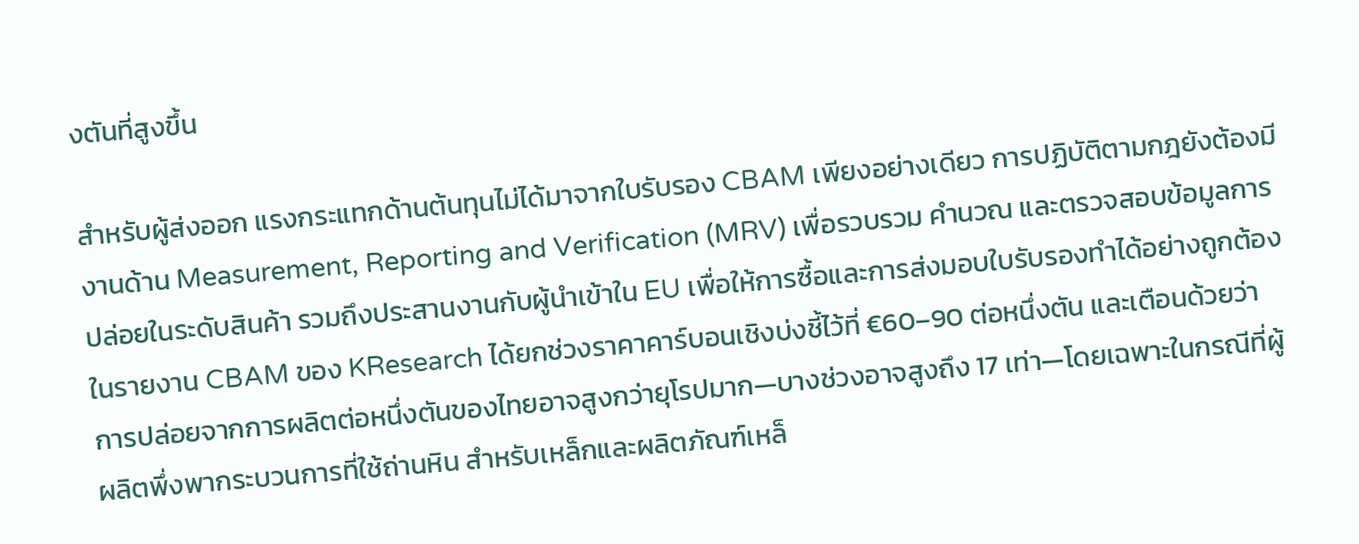งตันที่สูงขึ้น

สำหรับผู้ส่งออก แรงกระแทกด้านต้นทุนไม่ได้มาจากใบรับรอง CBAM เพียงอย่างเดียว การปฏิบัติตามกฎยังต้องมีงานด้าน Measurement, Reporting and Verification (MRV) เพื่อรวบรวม คำนวณ และตรวจสอบข้อมูลการปล่อยในระดับสินค้า รวมถึงประสานงานกับผู้นำเข้าใน EU เพื่อให้การซื้อและการส่งมอบใบรับรองทำได้อย่างถูกต้อง ในรายงาน CBAM ของ KResearch ได้ยกช่วงราคาคาร์บอนเชิงบ่งชี้ไว้ที่ €60–90 ต่อหนึ่งตัน และเตือนด้วยว่า การปล่อยจากการผลิตต่อหนึ่งตันของไทยอาจสูงกว่ายุโรปมาก—บางช่วงอาจสูงถึง 17 เท่า—โดยเฉพาะในกรณีที่ผู้ผลิตพึ่งพากระบวนการที่ใช้ถ่านหิน สำหรับเหล็กและผลิตภัณฑ์เหล็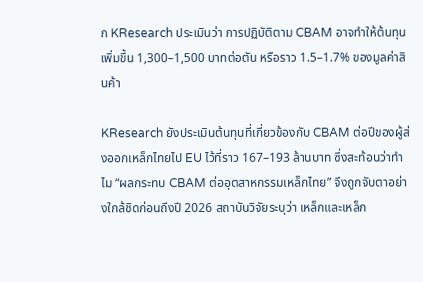ก KResearch ประเมินว่า การปฏิบัติตาม CBAM อาจทำให้ต้นทุนเพิ่มขึ้น 1,300–1,500 บาทต่อตัน หรือราว 1.5–1.7% ของมูลค่าสินค้า

KResearch ยังประเมินต้นทุนที่เกี่ยวข้องกับ CBAM ต่อปีของผู้ส่งออกเหล็กไทยไป EU ไว้ที่ราว 167–193 ล้านบาท ซึ่งสะท้อนว่าทำไม “ผลกระทบ CBAM ต่ออุตสาหกรรมเหล็กไทย” จึงถูกจับตาอย่างใกล้ชิดก่อนถึงปี 2026 สถาบันวิจัยระบุว่า เหล็กและเหล็ก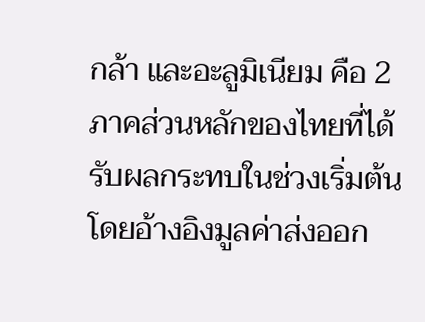กล้า และอะลูมิเนียม คือ 2 ภาคส่วนหลักของไทยที่ได้รับผลกระทบในช่วงเริ่มต้น โดยอ้างอิงมูลค่าส่งออก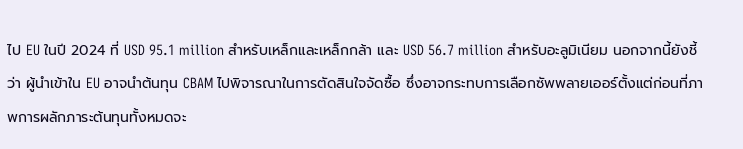ไป EU ในปี 2024 ที่ USD 95.1 million สำหรับเหล็กและเหล็กกล้า และ USD 56.7 million สำหรับอะลูมิเนียม นอกจากนี้ยังชี้ว่า ผู้นำเข้าใน EU อาจนำต้นทุน CBAM ไปพิจารณาในการตัดสินใจจัดซื้อ ซึ่งอาจกระทบการเลือกซัพพลายเออร์ตั้งแต่ก่อนที่ภาพการผลักภาระต้นทุนทั้งหมดจะ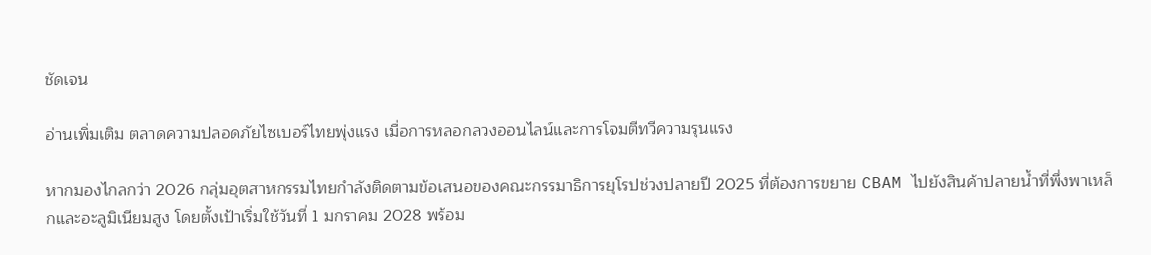ชัดเจน

อ่านเพิ่มเติม ตลาดความปลอดภัยไซเบอร์ไทยพุ่งแรง เมื่อการหลอกลวงออนไลน์และการโจมตีทวีความรุนแรง

หากมองไกลกว่า 2026 กลุ่มอุตสาหกรรมไทยกำลังติดตามข้อเสนอของคณะกรรมาธิการยุโรปช่วงปลายปี 2025 ที่ต้องการขยาย CBAM ไปยังสินค้าปลายน้ำที่พึ่งพาเหล็กและอะลูมิเนียมสูง โดยตั้งเป้าเริ่มใช้วันที่ 1 มกราคม 2028 พร้อม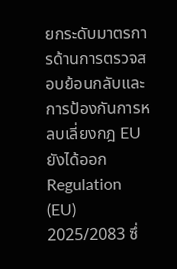ยกระดับมาตรการด้านการตรวจสอบย้อนกลับและการป้องกันการหลบเลี่ยงกฎ EU ยังได้ออก Regulation (EU) 2025/2083 ซึ่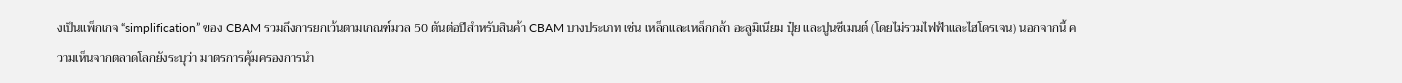งเป็นแพ็กเกจ “simplification” ของ CBAM รวมถึงการยกเว้นตามเกณฑ์มวล 50 ตันต่อปีสำหรับสินค้า CBAM บางประเภท เช่น เหล็กและเหล็กกล้า อะลูมิเนียม ปุ๋ย และปูนซีเมนต์ (โดยไม่รวมไฟฟ้าและไฮโดรเจน) นอกจากนี้ ความเห็นจากตลาดโลกยังระบุว่า มาตรการคุ้มครองการนำ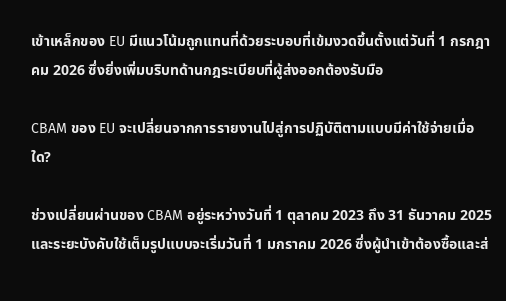เข้าเหล็กของ EU มีแนวโน้มถูกแทนที่ด้วยระบอบที่เข้มงวดขึ้นตั้งแต่วันที่ 1 กรกฎาคม 2026 ซึ่งยิ่งเพิ่มบริบทด้านกฎระเบียบที่ผู้ส่งออกต้องรับมือ

CBAM ของ EU จะเปลี่ยนจากการรายงานไปสู่การปฏิบัติตามแบบมีค่าใช้จ่ายเมื่อใด?

ช่วงเปลี่ยนผ่านของ CBAM อยู่ระหว่างวันที่ 1 ตุลาคม 2023 ถึง 31 ธันวาคม 2025 และระยะบังคับใช้เต็มรูปแบบจะเริ่มวันที่ 1 มกราคม 2026 ซึ่งผู้นำเข้าต้องซื้อและส่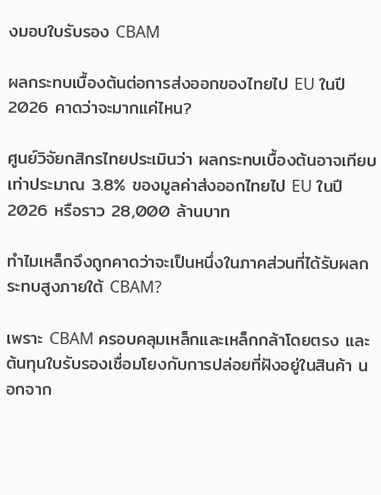งมอบใบรับรอง CBAM

ผลกระทบเบื้องต้นต่อการส่งออกของไทยไป EU ในปี 2026 คาดว่าจะมากแค่ไหน?

ศูนย์วิจัยกสิกรไทยประเมินว่า ผลกระทบเบื้องต้นอาจเทียบเท่าประมาณ 3.8% ของมูลค่าส่งออกไทยไป EU ในปี 2026 หรือราว 28,000 ล้านบาท

ทำไมเหล็กจึงถูกคาดว่าจะเป็นหนึ่งในภาคส่วนที่ได้รับผลกระทบสูงภายใต้ CBAM?

เพราะ CBAM ครอบคลุมเหล็กและเหล็กกล้าโดยตรง และต้นทุนใบรับรองเชื่อมโยงกับการปล่อยที่ฝังอยู่ในสินค้า นอกจาก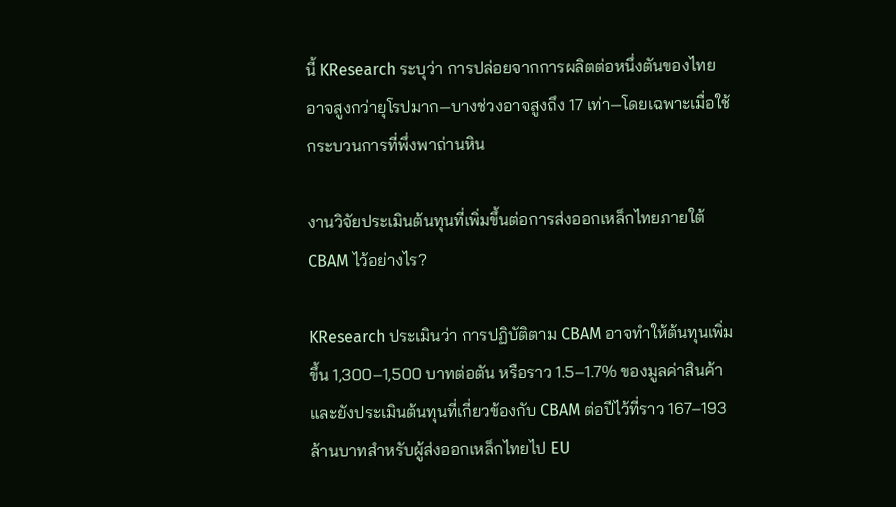นี้ KResearch ระบุว่า การปล่อยจากการผลิตต่อหนึ่งตันของไทยอาจสูงกว่ายุโรปมาก—บางช่วงอาจสูงถึง 17 เท่า—โดยเฉพาะเมื่อใช้กระบวนการที่พึ่งพาถ่านหิน

งานวิจัยประเมินต้นทุนที่เพิ่มขึ้นต่อการส่งออกเหล็กไทยภายใต้ CBAM ไว้อย่างไร?

KResearch ประเมินว่า การปฏิบัติตาม CBAM อาจทำให้ต้นทุนเพิ่มขึ้น 1,300–1,500 บาทต่อตัน หรือราว 1.5–1.7% ของมูลค่าสินค้า และยังประเมินต้นทุนที่เกี่ยวข้องกับ CBAM ต่อปีไว้ที่ราว 167–193 ล้านบาทสำหรับผู้ส่งออกเหล็กไทยไป EU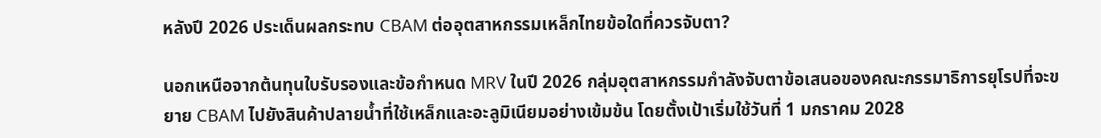หลังปี 2026 ประเด็นผลกระทบ CBAM ต่ออุตสาหกรรมเหล็กไทยข้อใดที่ควรจับตา?

นอกเหนือจากต้นทุนใบรับรองและข้อกำหนด MRV ในปี 2026 กลุ่มอุตสาหกรรมกำลังจับตาข้อเสนอของคณะกรรมาธิการยุโรปที่จะขยาย CBAM ไปยังสินค้าปลายน้ำที่ใช้เหล็กและอะลูมิเนียมอย่างเข้มข้น โดยตั้งเป้าเริ่มใช้วันที่ 1 มกราคม 2028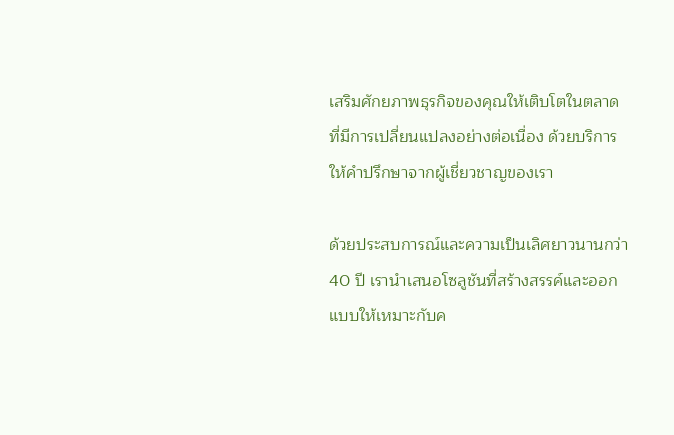เสริมศักยภาพธุรกิจของคุณให้เติบโตในตลาดที่มีการเปลี่ยนแปลงอย่างต่อเนื่อง ด้วยบริการให้คำปรึกษาจากผู้เชี่ยวชาญของเรา

ด้วยประสบการณ์และความเป็นเลิศยาวนานกว่า 40 ปี เรานำเสนอโซลูชันที่สร้างสรรค์และออกแบบให้เหมาะกับค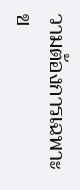วามต้องการเฉพาะข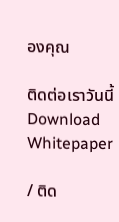องคุณ

ติดต่อเราวันนี้
Download Whitepaper

/ ติด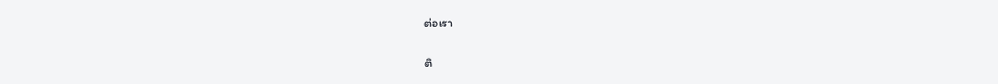ต่อเรา

ติ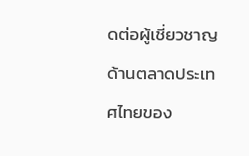ดต่อผู้เชี่ยวชาญด้านตลาดประเทศไทยของ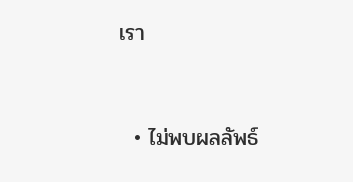เรา



  • ไม่พบผลลัพธ์